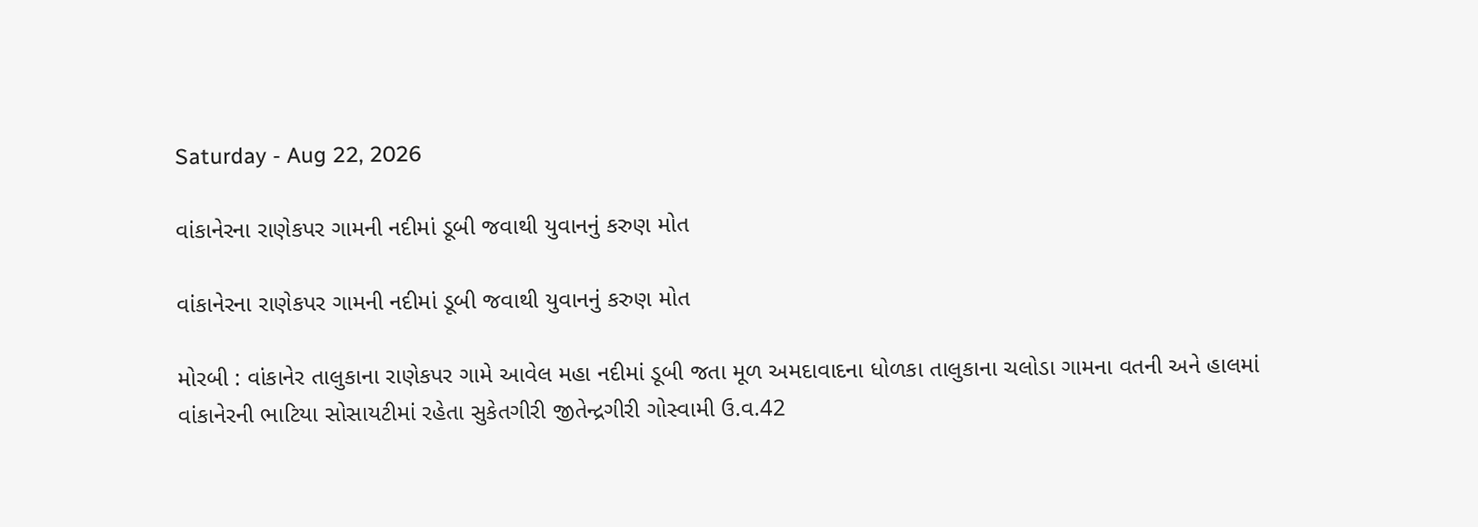Saturday - Aug 22, 2026

વાંકાનેરના રાણેકપર ગામની નદીમાં ડૂબી જવાથી યુવાનનું કરુણ મોત

વાંકાનેરના રાણેકપર ગામની નદીમાં ડૂબી જવાથી યુવાનનું કરુણ મોત

મોરબી : વાંકાનેર તાલુકાના રાણેકપર ગામે આવેલ મહા નદીમાં ડૂબી જતા મૂળ અમદાવાદના ધોળકા તાલુકાના ચલોડા ગામના વતની અને હાલમાં વાંકાનેરની ભાટિયા સોસાયટીમાં રહેતા સુકેતગીરી જીતેન્દ્રગીરી ગોસ્વામી ઉ.વ.42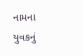નામના યુવકનું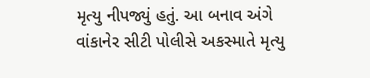મૃત્યુ નીપજ્યું હતું. આ બનાવ અંગે વાંકાનેર સીટી પોલીસે અકસ્માતે મૃત્યુ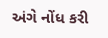અંગે નોંધ કરી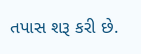તપાસ શરૂ કરી છે.